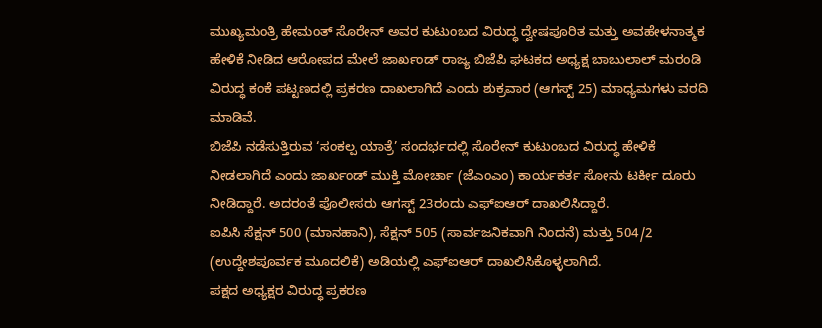ಮುಖ್ಯಮಂತ್ರಿ ಹೇಮಂತ್ ಸೊರೇನ್ ಅವರ ಕುಟುಂಬದ ವಿರುದ್ಧ ದ್ವೇಷಪೂರಿತ ಮತ್ತು ಅವಹೇಳನಾತ್ಮಕ ಹೇಳಿಕೆ ನೀಡಿದ ಆರೋಪದ ಮೇಲೆ ಜಾರ್ಖಂಡ್ ರಾಜ್ಯ ಬಿಜೆಪಿ ಘಟಕದ ಅಧ್ಯಕ್ಷ ಬಾಬುಲಾಲ್ ಮರಂಡಿ ವಿರುದ್ಧ ಕಂಕೆ ಪಟ್ಟಣದಲ್ಲಿ ಪ್ರಕರಣ ದಾಖಲಾಗಿದೆ ಎಂದು ಶುಕ್ರವಾರ (ಆಗಸ್ಟ್ 25) ಮಾಧ್ಯಮಗಳು ವರದಿ ಮಾಡಿವೆ.
ಬಿಜೆಪಿ ನಡೆಸುತ್ತಿರುವ ‘ಸಂಕಲ್ಪ ಯಾತ್ರೆ’ ಸಂದರ್ಭದಲ್ಲಿ ಸೊರೇನ್ ಕುಟುಂಬದ ವಿರುದ್ಧ ಹೇಳಿಕೆ ನೀಡಲಾಗಿದೆ ಎಂದು ಜಾರ್ಖಂಡ್ ಮುಕ್ತಿ ಮೋರ್ಚಾ (ಜೆಎಂಎಂ) ಕಾರ್ಯಕರ್ತ ಸೋನು ಟರ್ಕೀ ದೂರು ನೀಡಿದ್ದಾರೆ. ಅದರಂತೆ ಪೊಲೀಸರು ಆಗಸ್ಟ್ 23ರಂದು ಎಫ್ಐಆರ್ ದಾಖಲಿಸಿದ್ದಾರೆ.
ಐಪಿಸಿ ಸೆಕ್ಷನ್ 500 (ಮಾನಹಾನಿ), ಸೆಕ್ಷನ್ 505 (ಸಾರ್ವಜನಿಕವಾಗಿ ನಿಂದನೆ) ಮತ್ತು 504/2 (ಉದ್ದೇಶಪೂರ್ವಕ ಮೂದಲಿಕೆ) ಅಡಿಯಲ್ಲಿ ಎಫ್ಐಆರ್ ದಾಖಲಿಸಿಕೊಳ್ಳಲಾಗಿದೆ.
ಪಕ್ಷದ ಅಧ್ಯಕ್ಷರ ವಿರುದ್ಧ ಪ್ರಕರಣ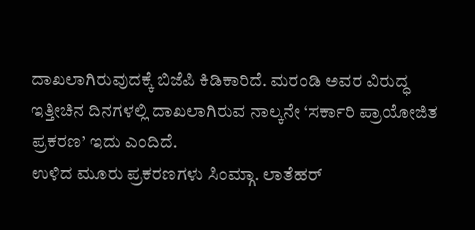ದಾಖಲಾಗಿರುವುದಕ್ಕೆ ಬಿಜೆಪಿ ಕಿಡಿಕಾರಿದೆ. ಮರಂಡಿ ಅವರ ವಿರುದ್ಧ ಇತ್ತೀಚಿನ ದಿನಗಳಲ್ಲಿ ದಾಖಲಾಗಿರುವ ನಾಲ್ಕನೇ ‘ಸರ್ಕಾರಿ ಪ್ರಾಯೋಜಿತ ಪ್ರಕರಣ’ ಇದು ಎಂದಿದೆ.
ಉಳಿದ ಮೂರು ಪ್ರಕರಣಗಳು ಸಿಂಮ್ಗಾ. ಲಾತೆಹರ್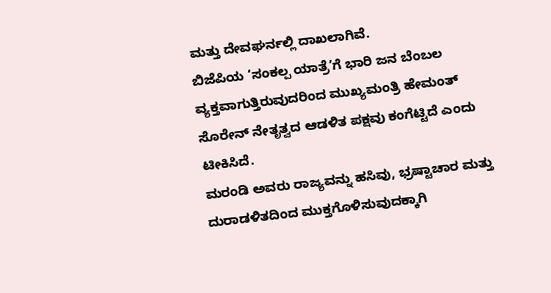ಮತ್ತು ದೇವಘರ್ನಲ್ಲಿ ದಾಖಲಾಗಿವೆ.
ಬಿಜೆಪಿಯ ‘ಸಂಕಲ್ಪ ಯಾತ್ರೆ’ಗೆ ಭಾರಿ ಜನ ಬೆಂಬಲ ವ್ಯಕ್ತವಾಗುತ್ತಿರುವುದರಿಂದ ಮುಖ್ಯಮಂತ್ರಿ ಹೇಮಂತ್ ಸೊರೇನ್ ನೇತೃತ್ವದ ಆಡಳಿತ ಪಕ್ಷವು ಕಂಗೆಟ್ಟಿದೆ ಎಂದು ಟೀಕಿಸಿದೆ.
ಮರಂಡಿ ಅವರು ರಾಜ್ಯವನ್ನು ಹಸಿವು, ಭ್ರಷ್ಟಾಚಾರ ಮತ್ತು ದುರಾಡಳಿತದಿಂದ ಮುಕ್ತಗೊಳಿಸುವುದಕ್ಕಾಗಿ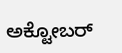ಅಕ್ಟೋಬರ್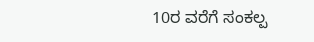10ರ ವರೆಗೆ ಸಂಕಲ್ಪ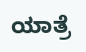ಯಾತ್ರೆ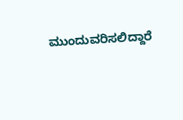ಮುಂದುವರಿಸಲಿದ್ದಾರೆ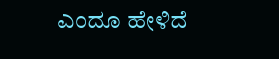ಎಂದೂ ಹೇಳಿದೆ